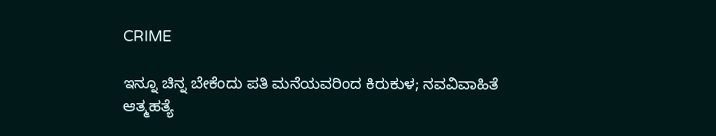CRIME

ಇನ್ನೂ ಚಿನ್ನ ಬೇಕೆಂದು ಪತಿ ಮನೆಯವರಿಂದ ಕಿರುಕುಳ; ನವವಿವಾಹಿತೆ ಆತ್ಮಹತ್ಯೆ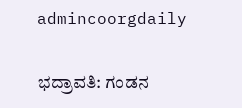admincoorgdaily

ಭದ್ರಾವತಿ: ಗಂಡನ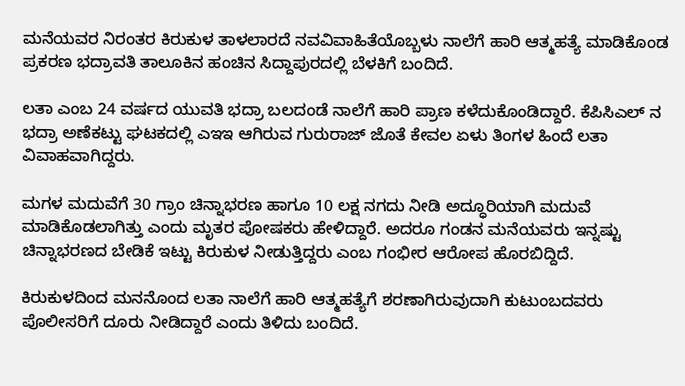ಮನೆಯವರ ನಿರಂತರ ಕಿರುಕುಳ ತಾಳಲಾರದೆ ನವವಿವಾಹಿತೆಯೊಬ್ಬಳು ನಾಲೆಗೆ ಹಾರಿ ಆತ್ಮಹತ್ಯೆ ಮಾಡಿಕೊಂಡ ಪ್ರಕರಣ ಭದ್ರಾವತಿ ತಾಲೂಕಿನ ಹಂಚಿನ ಸಿದ್ದಾಪುರದಲ್ಲಿ ಬೆಳಕಿಗೆ ಬಂದಿದೆ.

ಲತಾ ಎಂಬ 24 ವರ್ಷದ ಯುವತಿ ಭದ್ರಾ ಬಲದಂಡೆ ನಾಲೆಗೆ ಹಾರಿ ಪ್ರಾಣ ಕಳೆದುಕೊಂಡಿದ್ದಾರೆ. ಕೆಪಿಸಿಎಲ್‌ ನ ಭದ್ರಾ ಅಣೆಕಟ್ಟು ಘಟಕದಲ್ಲಿ ಎಇಇ ಆಗಿರುವ ಗುರುರಾಜ್‌ ಜೊತೆ ಕೇವಲ ಏಳು ತಿಂಗಳ ಹಿಂದೆ ಲತಾ ವಿವಾಹವಾಗಿದ್ದರು.

ಮಗಳ ಮದುವೆಗೆ 30 ಗ್ರಾಂ ಚಿನ್ನಾಭರಣ ಹಾಗೂ 10 ಲಕ್ಷ ನಗದು ನೀಡಿ ಅದ್ಧೂರಿಯಾಗಿ ಮದುವೆ ಮಾಡಿಕೊಡಲಾಗಿತ್ತು ಎಂದು ಮೃತರ ಪೋಷಕರು ಹೇಳಿದ್ದಾರೆ. ಅದರೂ ಗಂಡನ ಮನೆಯವರು ಇನ್ನಷ್ಟು ಚಿನ್ನಾಭರಣದ ಬೇಡಿಕೆ ಇಟ್ಟು ಕಿರುಕುಳ ನೀಡುತ್ತಿದ್ದರು ಎಂಬ ಗಂಭೀರ ಆರೋಪ ಹೊರಬಿದ್ದಿದೆ.

ಕಿರುಕುಳದಿಂದ ಮನನೊಂದ ಲತಾ ನಾಲೆಗೆ ಹಾರಿ ಆತ್ಮಹತ್ಯೆಗೆ ಶರಣಾಗಿರುವುದಾಗಿ ಕುಟುಂಬದವರು ಪೊಲೀಸರಿಗೆ ದೂರು ನೀಡಿದ್ದಾರೆ ಎಂದು ತಿಳಿದು ಬಂದಿದೆ.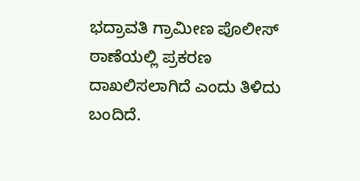ಭದ್ರಾವತಿ ಗ್ರಾಮೀಣ ಪೊಲೀಸ್ ಠಾಣೆಯಲ್ಲಿ ಪ್ರಕರಣ ದಾಖಲಿಸಲಾಗಿದೆ ಎಂದು ತಿಳಿದು ಬಂದಿದೆ.